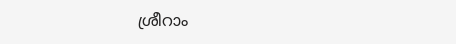ശ്രീറാം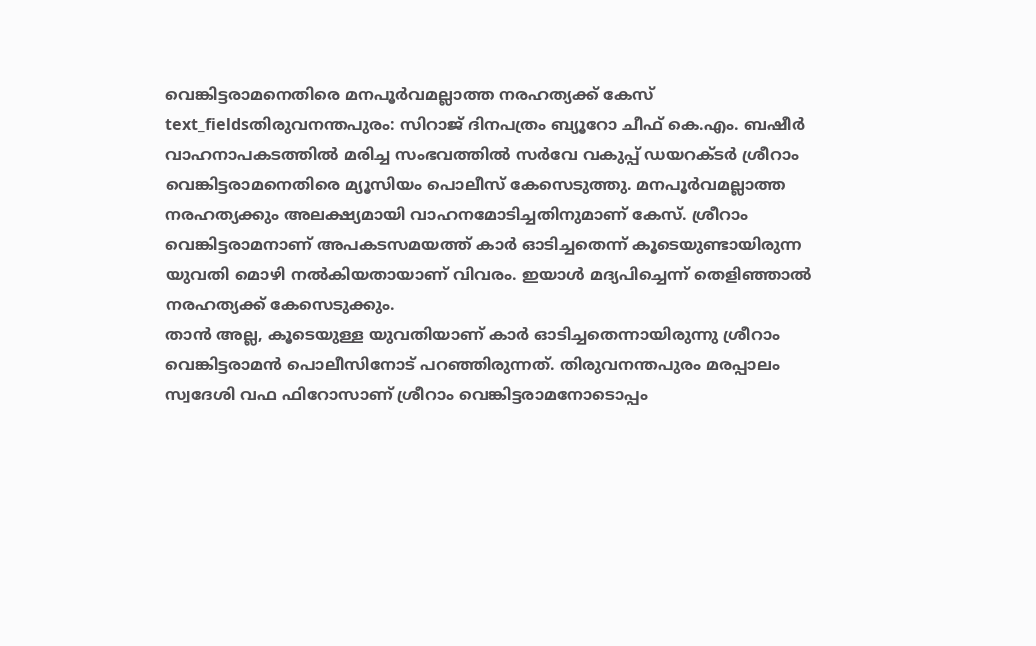വെങ്കിട്ടരാമനെതിരെ മനപൂർവമല്ലാത്ത നരഹത്യക്ക് കേസ്
text_fieldsതിരുവനന്തപുരം: സിറാജ് ദിനപത്രം ബ്യൂറോ ചീഫ് കെ.എം. ബഷീർ വാഹനാപകടത്തിൽ മരിച്ച സംഭവത്തിൽ സർവേ വകുപ്പ് ഡയറക്ടർ ശ്രീറാം വെങ്കിട്ടരാമനെതിരെ മ്യൂസിയം പൊലീസ് കേസെടുത്തു. മനപൂർവമല്ലാത്ത നരഹത്യക്കും അലക്ഷ്യമായി വാഹനമോടിച്ചതിനുമാണ് കേസ്. ശ്രീറാം വെങ്കിട്ടരാമനാണ് അപകടസമയത്ത് കാർ ഓടിച്ചതെന്ന് കൂടെയുണ്ടായിരുന്ന യുവതി മൊഴി നൽകിയതായാണ് വിവരം. ഇയാൾ മദ്യപിച്ചെന്ന് തെളിഞ്ഞാൽ നരഹത്യക്ക് കേസെടുക്കും.
താൻ അല്ല, കൂടെയുള്ള യുവതിയാണ് കാർ ഓടിച്ചതെന്നായിരുന്നു ശ്രീറാം വെങ്കിട്ടരാമൻ പൊലീസിനോട് പറഞ്ഞിരുന്നത്. തിരുവനന്തപുരം മരപ്പാലം സ്വദേശി വഫ ഫിറോസാണ് ശ്രീറാം വെങ്കിട്ടരാമനോടൊപ്പം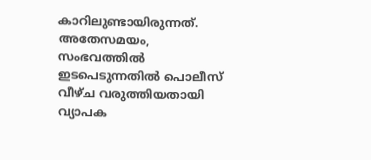കാറിലുണ്ടായിരുന്നത്.
അതേസമയം, സംഭവത്തിൽ ഇടപെടുന്നതിൽ പൊലീസ് വീഴ്ച വരുത്തിയതായി വ്യാപക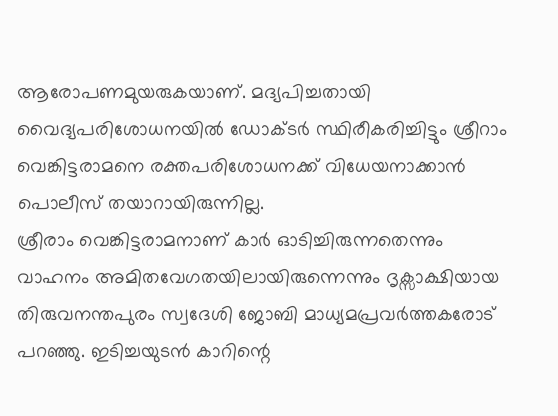ആരോപണമുയരുകയാണ്. മദ്യപിച്ചതായി വൈദ്യപരിശോധനയിൽ ഡോക്ടർ സ്ഥിരീകരിച്ചിട്ടും ശ്രീറാം വെങ്കിട്ടരാമനെ രക്തപരിശോധനക്ക് വിധേയനാക്കാൻ പൊലീസ് തയാറായിരുന്നില്ല.
ശ്രീരാം വെങ്കിട്ടരാമനാണ് കാർ ഓടിച്ചിരുന്നതെന്നും വാഹനം അമിതവേഗതയിലായിരുന്നെന്നും ദൃക്സാക്ഷിയായ തിരുവനന്തപുരം സ്വദേശി ജോബി മാധ്യമപ്രവർത്തകരോട് പറഞ്ഞു. ഇടിച്ചയുടൻ കാറിന്റെ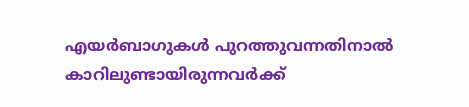എയർബാഗുകൾ പുറത്തുവന്നതിനാൽ കാറിലുണ്ടായിരുന്നവർക്ക്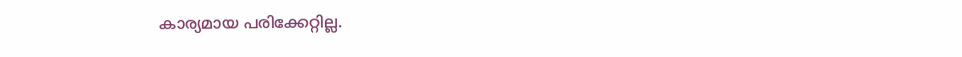കാര്യമായ പരിക്കേറ്റില്ല.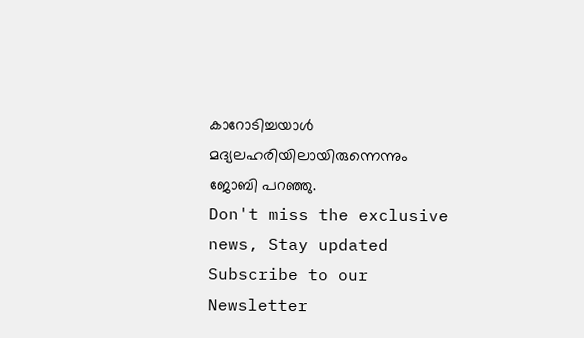കാറോടിച്ചയാൾ മദ്യലഹരിയിലായിരുന്നെന്നും ജോബി പറഞ്ഞു.
Don't miss the exclusive news, Stay updated
Subscribe to our Newsletter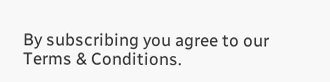By subscribing you agree to our Terms & Conditions.